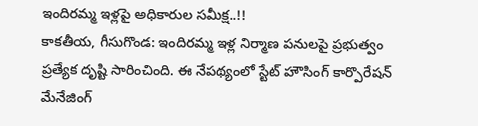ఇందిరమ్మ ఇళ్లపై అధికారుల సమీక్ష..!!
కాకతీయ, గీసుగొండ: ఇందిరమ్మ ఇళ్ల నిర్మాణ పనులపై ప్రభుత్వం ప్రత్యేక దృష్టి సారించింది. ఈ నేపథ్యంలో స్టేట్ హౌసింగ్ కార్పొరేషన్ మేనేజింగ్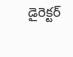డైరెక్టర్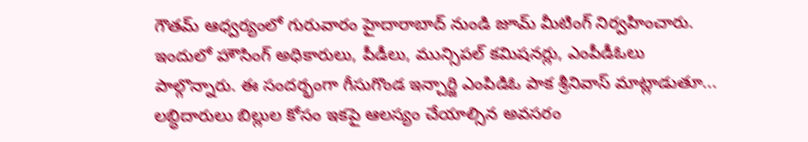గౌతమ్ ఆధ్వర్యంలో గురువారం హైదారాబాద్ నుండి జూమ్ మీటింగ్ నిర్వహించారు. ఇందులో హౌసింగ్ అధికారులు, పీడీలు, మున్సిపల్ కమిషనర్లు, ఎంపీడీఓలు పాల్గొన్నారు. ఈ సందర్భంగా గీసుగొండ ఇన్చార్జి ఎంపిడిఓ పాక శ్రీనివాస్ మాట్లాడుతూ... లబ్ధిదారులు బిల్లుల కోసం ఇకపై ఆలస్యం చేయాల్సిన అవసరం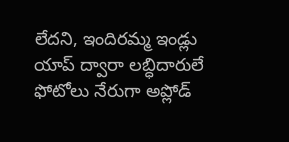లేదని, ఇందిరమ్మ ఇండ్లు యాప్ ద్వారా లబ్ధిదారులే ఫోటోలు నేరుగా అప్లోడ్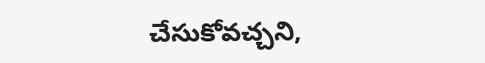చేసుకోవచ్చని,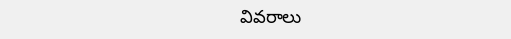వివరాలు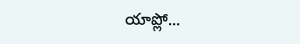యాప్లో...